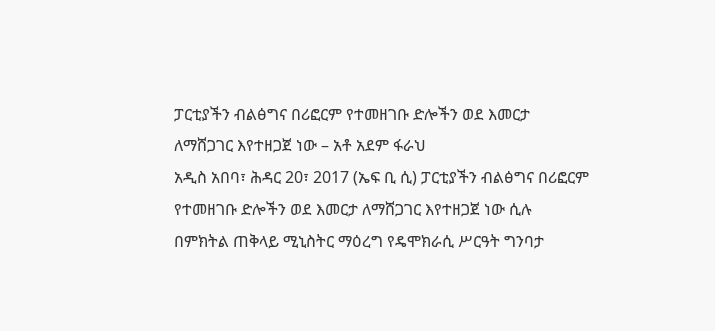ፓርቲያችን ብልፅግና በሪፎርም የተመዘገቡ ድሎችን ወደ እመርታ ለማሸጋገር እየተዘጋጀ ነው – አቶ አደም ፋራህ
አዲስ አበባ፣ ሕዳር 20፣ 2017 (ኤፍ ቢ ሲ) ፓርቲያችን ብልፅግና በሪፎርም የተመዘገቡ ድሎችን ወደ እመርታ ለማሸጋገር እየተዘጋጀ ነው ሲሉ በምክትል ጠቅላይ ሚኒስትር ማዕረግ የዴሞክራሲ ሥርዓት ግንባታ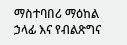ማስተባበሪ ማዕከል ኃላፊ እና የብልጽግና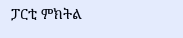ፓርቲ ምክትል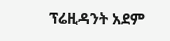ፕሬዚዳንት አደም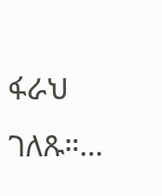ፋራህ ገለጹ።…